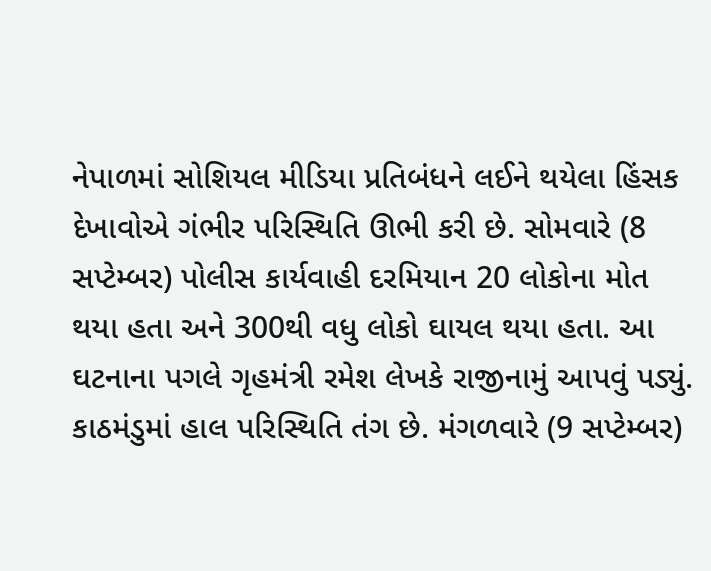નેપાળમાં સોશિયલ મીડિયા પ્રતિબંધને લઈને થયેલા હિંસક દેખાવોએ ગંભીર પરિસ્થિતિ ઊભી કરી છે. સોમવારે (8 સપ્ટેમ્બર) પોલીસ કાર્યવાહી દરમિયાન 20 લોકોના મોત થયા હતા અને 300થી વધુ લોકો ઘાયલ થયા હતા. આ ઘટનાના પગલે ગૃહમંત્રી રમેશ લેખકે રાજીનામું આપવું પડ્યું. કાઠમંડુમાં હાલ પરિસ્થિતિ તંગ છે. મંગળવારે (9 સપ્ટેમ્બર)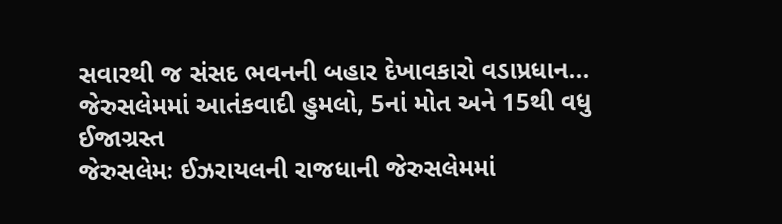સવારથી જ સંસદ ભવનની બહાર દેખાવકારો વડાપ્રધાન...
જેરુસલેમમાં આતંકવાદી હુમલો, 5નાં મોત અને 15થી વધુ ઈજાગ્રસ્ત
જેરુસલેમઃ ઈઝરાયલની રાજધાની જેરુસલેમમાં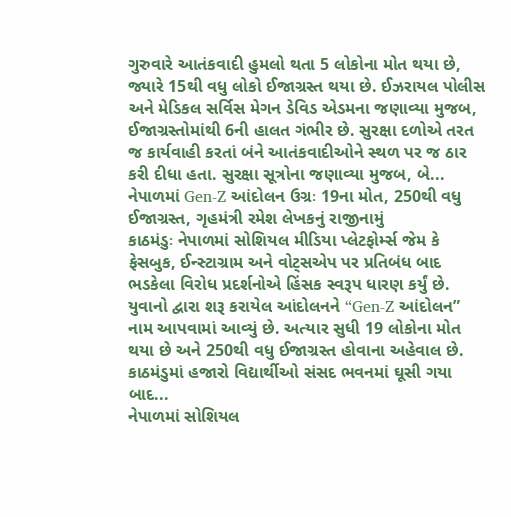ગુરુવારે આતંકવાદી હુમલો થતા 5 લોકોના મોત થયા છે, જ્યારે 15થી વધુ લોકો ઈજાગ્રસ્ત થયા છે. ઈઝરાયલ પોલીસ અને મેડિકલ સર્વિસ મેગન ડેવિડ એડમના જણાવ્યા મુજબ, ઈજાગ્રસ્તોમાંથી 6ની હાલત ગંભીર છે. સુરક્ષા દળોએ તરત જ કાર્યવાહી કરતાં બંને આતંકવાદીઓને સ્થળ પર જ ઠાર કરી દીધા હતા. સુરક્ષા સૂત્રોના જણાવ્યા મુજબ, બે...
નેપાળમાં Gen-Z આંદોલન ઉગ્રઃ 19ના મોત, 250થી વધુ ઈજાગ્રસ્ત, ગૃહમંત્રી રમેશ લેખકનું રાજીનામું
કાઠમંડુઃ નેપાળમાં સોશિયલ મીડિયા પ્લેટફોર્મ્સ જેમ કે ફેસબુક, ઈન્સ્ટાગ્રામ અને વોટ્સએપ પર પ્રતિબંધ બાદ ભડકેલા વિરોધ પ્રદર્શનોએ હિંસક સ્વરૂપ ધારણ કર્યું છે. યુવાનો દ્વારા શરૂ કરાયેલ આંદોલનને “Gen-Z આંદોલન” નામ આપવામાં આવ્યું છે. અત્યાર સુધી 19 લોકોના મોત થયા છે અને 250થી વધુ ઈજાગ્રસ્ત હોવાના અહેવાલ છે. કાઠમંડુમાં હજારો વિદ્યાર્થીઓ સંસદ ભવનમાં ઘૂસી ગયા બાદ...
નેપાળમાં સોશિયલ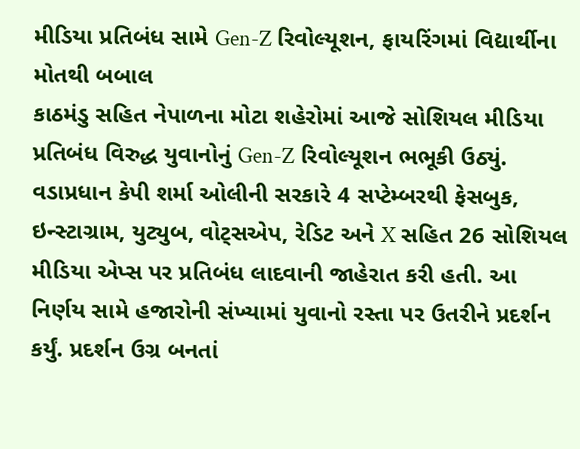મીડિયા પ્રતિબંધ સામે Gen-Z રિવોલ્યૂશન, ફાયરિંગમાં વિદ્યાર્થીના મોતથી બબાલ
કાઠમંડુ સહિત નેપાળના મોટા શહેરોમાં આજે સોશિયલ મીડિયા પ્રતિબંધ વિરુદ્ધ યુવાનોનું Gen-Z રિવોલ્યૂશન ભભૂકી ઉઠ્યું. વડાપ્રધાન કેપી શર્મા ઓલીની સરકારે 4 સપ્ટેમ્બરથી ફેસબુક, ઇન્સ્ટાગ્રામ, યુટ્યુબ, વોટ્સએપ, રેડિટ અને X સહિત 26 સોશિયલ મીડિયા એપ્સ પર પ્રતિબંધ લાદવાની જાહેરાત કરી હતી. આ નિર્ણય સામે હજારોની સંખ્યામાં યુવાનો રસ્તા પર ઉતરીને પ્રદર્શન કર્યું. પ્રદર્શન ઉગ્ર બનતાં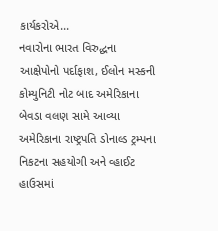કાર્યકરોએ...
નવારોના ભારત વિરુદ્ધના આક્ષેપોનો પર્દાફાશ, ઈલોન મસ્કની કોમ્યુનિટી નોટ બાદ અમેરિકાના બેવડા વલણ સામે આવ્યા
અમેરિકાના રાષ્ટ્રપતિ ડોનાલ્ડ ટ્રમ્પના નિકટના સહયોગી અને વ્હાઈટ હાઉસમાં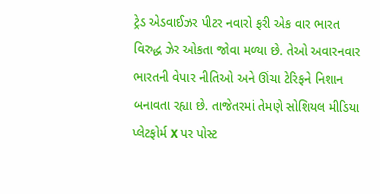ટ્રેડ એડવાઈઝર પીટર નવારો ફરી એક વાર ભારત વિરુદ્ધ ઝેર ઓકતા જોવા મળ્યા છે. તેઓ અવારનવાર ભારતની વેપાર નીતિઓ અને ઊંચા ટેરિફને નિશાન બનાવતા રહ્યા છે. તાજેતરમાં તેમણે સોશિયલ મીડિયા પ્લેટફોર્મ X પર પોસ્ટ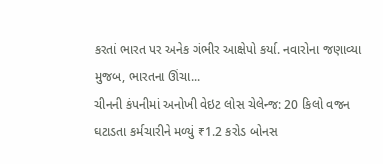કરતાં ભારત પર અનેક ગંભીર આક્ષેપો કર્યા. નવારોના જણાવ્યા મુજબ, ભારતના ઊંચા...
ચીનની કંપનીમાં અનોખી વેઇટ લોસ ચેલેન્જ: 20 કિલો વજન ઘટાડતા કર્મચારીને મળ્યું ₹1.2 કરોડ બોનસ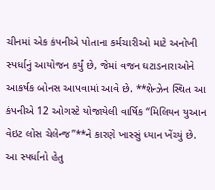ચીનમાં એક કંપનીએ પોતાના કર્મચારીઓ માટે અનોખી સ્પર્ધાનું આયોજન કર્યું છે, જેમાં વજન ઘટાડનારાઓને આકર્ષક બોનસ આપવામાં આવે છે. **શેન્ઝેન સ્થિત આ કંપનીએ 12 ઓગસ્ટે યોજાયેલી વાર્ષિક “મિલિયન યુઆન વેઇટ લોસ ચેલેન્જ”**ને કારણે ખાસ્સું ધ્યાન ખેંચ્યું છે. આ સ્પર્ધાનો હેતુ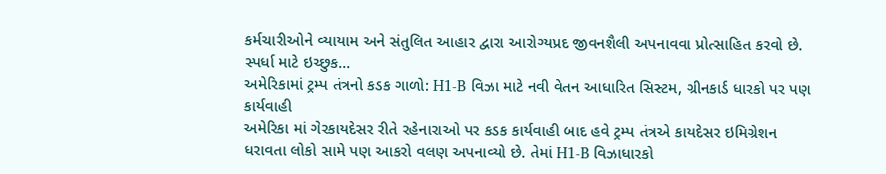કર્મચારીઓને વ્યાયામ અને સંતુલિત આહાર દ્વારા આરોગ્યપ્રદ જીવનશૈલી અપનાવવા પ્રોત્સાહિત કરવો છે. સ્પર્ધા માટે ઇચ્છુક...
અમેરિકામાં ટ્રમ્પ તંત્રનો કડક ગાળો: H1-B વિઝા માટે નવી વેતન આધારિત સિસ્ટમ, ગ્રીનકાર્ડ ધારકો પર પણ કાર્યવાહી
અમેરિકા માં ગેરકાયદેસર રીતે રહેનારાઓ પર કડક કાર્યવાહી બાદ હવે ટ્રમ્પ તંત્રએ કાયદેસર ઇમિગ્રેશન ધરાવતા લોકો સામે પણ આકરો વલણ અપનાવ્યો છે. તેમાં H1-B વિઝાધારકો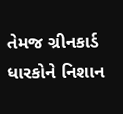તેમજ ગ્રીનકાર્ડ ધારકોને નિશાન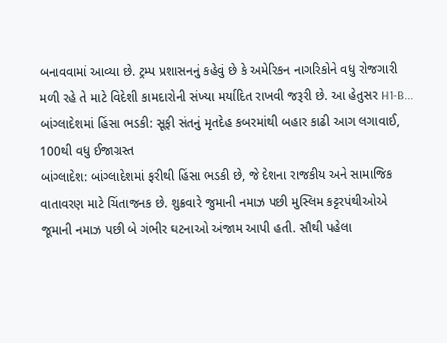બનાવવામાં આવ્યા છે. ટ્રમ્પ પ્રશાસનનું કહેવું છે કે અમેરિકન નાગરિકોને વધુ રોજગારી મળી રહે તે માટે વિદેશી કામદારોની સંખ્યા મર્યાદિત રાખવી જરૂરી છે. આ હેતુસર H1-B...
બાંગ્લાદેશમાં હિંસા ભડકી: સૂફી સંતનું મૃતદેહ કબરમાંથી બહાર કાઢી આગ લગાવાઈ, 100થી વધુ ઈજાગ્રસ્ત
બાંગ્લાદેશ: બાંગ્લાદેશમાં ફરીથી હિંસા ભડકી છે, જે દેશના રાજકીય અને સામાજિક વાતાવરણ માટે ચિંતાજનક છે. શુક્રવારે જુમાની નમાઝ પછી મુસ્લિમ કટ્ટરપંથીઓએ જૂમાની નમાઝ પછી બે ગંભીર ઘટનાઓ અંજામ આપી હતી. સૌથી પહેલા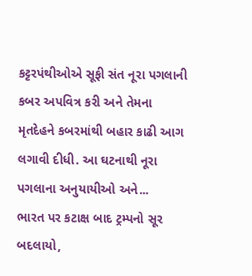કટ્ટરપંથીઓએ સૂફી સંત નૂરા પગલાની કબર અપવિત્ર કરી અને તેમના મૃતદેહને કબરમાંથી બહાર કાઢી આગ લગાવી દીધી. આ ઘટનાથી નૂરા પગલાના અનુયાયીઓ અને...
ભારત પર કટાક્ષ બાદ ટ્રમ્પનો સૂર બદલાયો,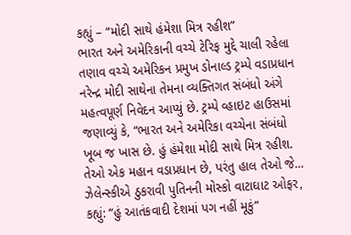કહ્યું – “મોદી સાથે હંમેશા મિત્ર રહીશ”
ભારત અને અમેરિકાની વચ્ચે ટેરિફ મુદ્દે ચાલી રહેલા તણાવ વચ્ચે અમેરિકન પ્રમુખ ડોનાલ્ડ ટ્રમ્પે વડાપ્રધાન નરેન્દ્ર મોદી સાથેના તેમના વ્યક્તિગત સંબંધો અંગે મહત્વપૂર્ણ નિવેદન આપ્યું છે. ટ્રમ્પે વ્હાઇટ હાઉસમાં જણાવ્યું કે, “ભારત અને અમેરિકા વચ્ચેના સંબંધો ખૂબ જ ખાસ છે. હું હંમેશા મોદી સાથે મિત્ર રહીશ. તેઓ એક મહાન વડાપ્રધાન છે, પરંતુ હાલ તેઓ જે...
ઝેલેન્સ્કીએ ઠુકરાવી પુતિનની મોસ્કો વાટાઘાટ ઓફર, કહ્યું: “હું આતંકવાદી દેશમાં પગ નહીં મૂકું”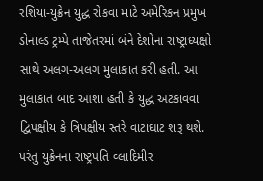રશિયા-યુક્રેન યુદ્ધ રોકવા માટે અમેરિકન પ્રમુખ ડોનાલ્ડ ટ્રમ્પે તાજેતરમાં બંને દેશોના રાષ્ટ્રાધ્યક્ષો સાથે અલગ-અલગ મુલાકાત કરી હતી. આ મુલાકાત બાદ આશા હતી કે યુદ્ધ અટકાવવા દ્વિપક્ષીય કે ત્રિપક્ષીય સ્તરે વાટાઘાટ શરૂ થશે. પરંતુ યુક્રેનના રાષ્ટ્રપતિ વ્લાદિમીર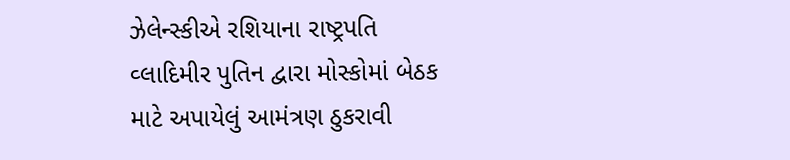ઝેલેન્સ્કીએ રશિયાના રાષ્ટ્રપતિ વ્લાદિમીર પુતિન દ્વારા મોસ્કોમાં બેઠક માટે અપાયેલું આમંત્રણ ઠુકરાવી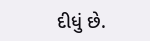દીધું છે.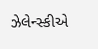ઝેલેન્સ્કીએ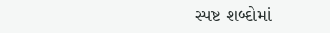સ્પષ્ટ શબ્દોમાં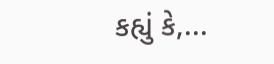કહ્યું કે,...